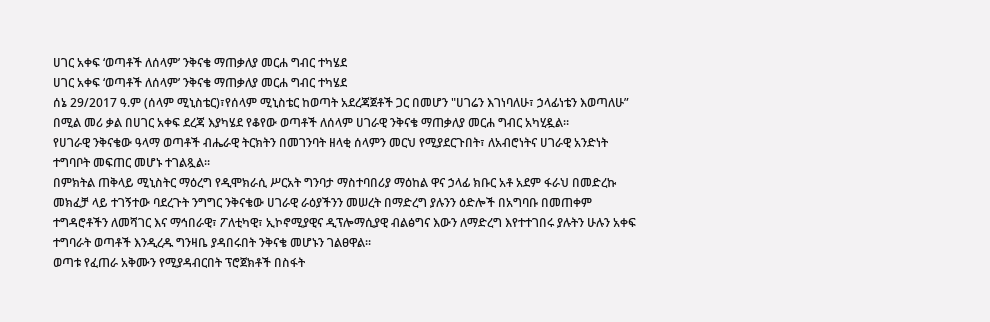ሀገር አቀፍ ‘ወጣቶች ለሰላም’ ንቅናቄ ማጠቃለያ መርሐ ግብር ተካሄደ
ሀገር አቀፍ ‘ወጣቶች ለሰላም’ ንቅናቄ ማጠቃለያ መርሐ ግብር ተካሄደ
ሰኔ 29/2017 ዓ.ም (ሰላም ሚኒስቴር)፣የሰላም ሚኒስቴር ከወጣት አደረጃጀቶች ጋር በመሆን "ሀገሬን እገነባለሁ፣ ኃላፊነቴን እወጣለሁ” በሚል መሪ ቃል በሀገር አቀፍ ደረጃ እያካሄደ የቆየው ወጣቶች ለሰላም ሀገራዊ ንቅናቄ ማጠቃለያ መርሐ ግብር አካሂዷል።
የሀገራዊ ንቅናቄው ዓላማ ወጣቶች ብሔራዊ ትርክትን በመገንባት ዘላቂ ሰላምን መርህ የሚያደርጉበት፣ ለአብሮነትና ሀገራዊ አንድነት ተግባቦት መፍጠር መሆኑ ተገልጿል፡፡
በምክትል ጠቅላይ ሚኒስትር ማዕረግ የዲሞክራሲ ሥርአት ግንባታ ማስተባበሪያ ማዕከል ዋና ኃላፊ ክቡር አቶ አደም ፋራህ በመድረኩ መክፈቻ ላይ ተገኝተው ባደረጉት ንግግር ንቅናቄው ሀገራዊ ራዕያችንን መሠረት በማድረግ ያሉንን ዕድሎች በአግባቡ በመጠቀም ተግዳሮቶችን ለመሻገር እና ማኅበራዊ፣ ፖለቲካዊ፣ ኢኮኖሚያዊና ዲፕሎማሲያዊ ብልፅግና እውን ለማድረግ እየተተገበሩ ያሉትን ሁሉን አቀፍ ተግባራት ወጣቶች እንዲረዱ ግንዛቤ ያዳበሩበት ንቅናቄ መሆኑን ገልፀዋል፡፡
ወጣቱ የፈጠራ አቅሙን የሚያዳብርበት ፕሮጀክቶች በስፋት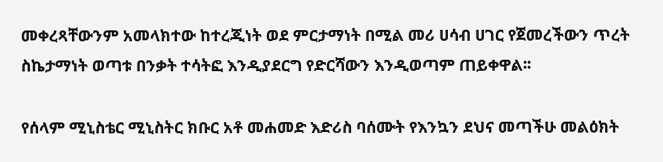መቀረጻቸውንም አመላክተው ከተረጂነት ወደ ምርታማነት በሚል መሪ ሀሳብ ሀገር የጀመረችውን ጥረት ስኬታማነት ወጣቱ በንቃት ተሳትፎ እንዲያደርግ የድርሻውን እንዲወጣም ጠይቀዋል፡፡

የሰላም ሚኒስቴር ሚኒስትር ክቡር አቶ መሐመድ እድሪስ ባሰሙት የእንኳን ደህና መጣችሁ መልዕክት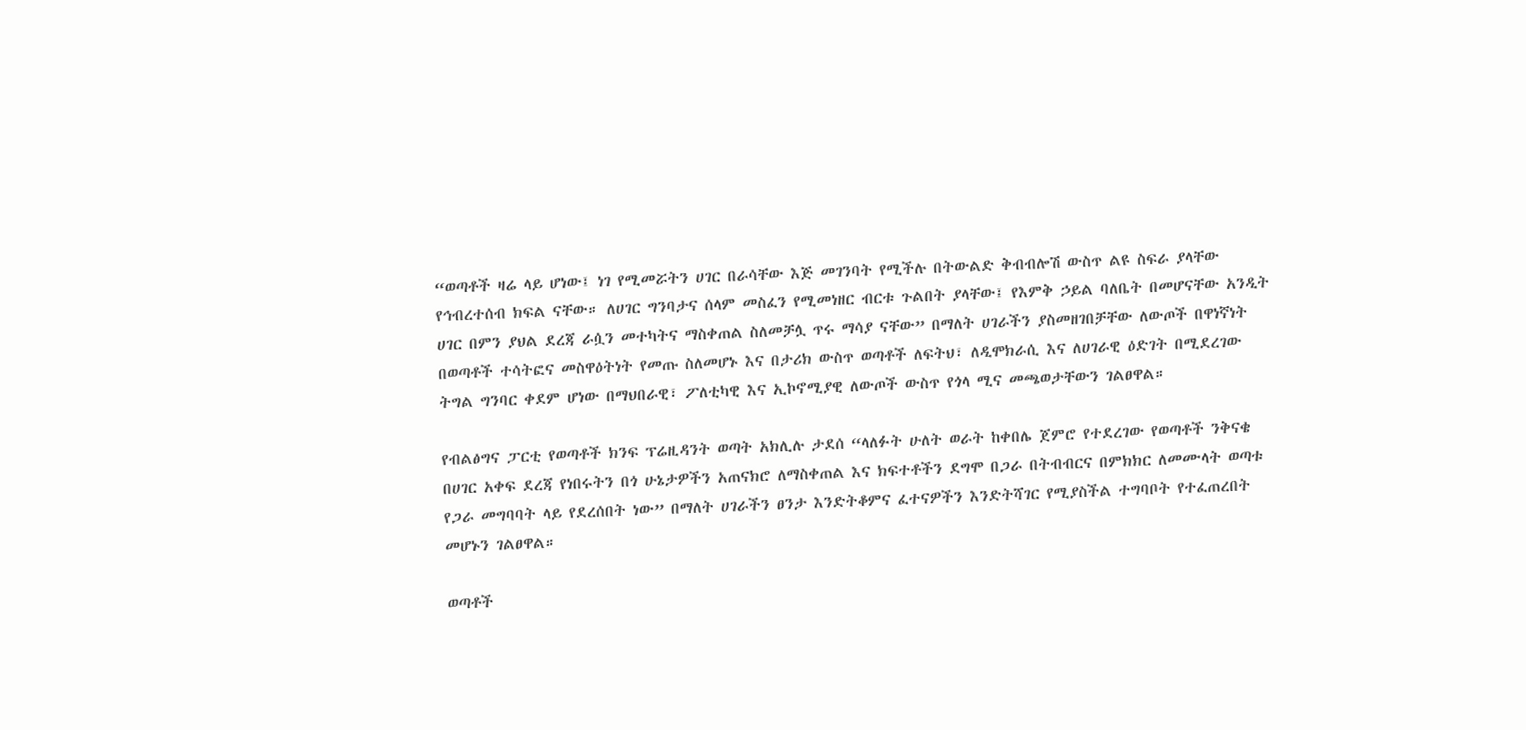“ወጣቶች ዛሬ ላይ ሆነው፤ ነገ የሚመሯትን ሀገር በራሳቸው እጅ መገንባት የሚችሉ በትውልድ ቅብብሎሽ ውስጥ ልዩ ስፍራ ያላቸው የኅብረተሰብ ክፍል ናቸው። ለሀገር ግንባታና ሰላም መስፈን የሚመነዘር ብርቱ ጉልበት ያላቸው፤ የእምቅ ኃይል ባለቤት በመሆናቸው አንዲት ሀገር በምን ያህል ደረጃ ራሷን መተካትና ማስቀጠል ስለመቻሏ ጥሩ ማሳያ ናቸው” በማለት ሀገራችን ያስመዘገበቻቸው ለውጦች በዋነኛነት በወጣቶች ተሳትፎና መስዋዕትነት የመጡ ስለመሆኑ እና በታሪክ ውስጥ ወጣቶች ለፍትህ፣ ለዲሞክራሲ እና ለሀገራዊ ዕድገት በሚደረገው ትግል ግንባር ቀደም ሆነው በማህበራዊ፣ ፖለቲካዊ እና ኢኮኖሚያዊ ለውጦች ውስጥ የጎላ ሚና መጫወታቸውን ገልፀዋል።

የብልፅግና ፓርቲ የወጣቶች ክንፍ ፕሬዚዳንት ወጣት አክሊሉ ታደሰ “ላለፉት ሁለት ወራት ከቀበሌ ጀምሮ የተደረገው የወጣቶች ንቅናቄ በሀገር አቀፍ ደረጃ የነበሩትን በጎ ሁኔታዎችን አጠናክሮ ለማስቀጠል እና ክፍተቶችን ደግሞ በጋራ በትብብርና በምክክር ለመሙላት ወጣቱ የጋራ መግባባት ላይ የደረሰበት ነው” በማለት ሀገራችን ፀንታ እንድትቆምና ፈተናዎችን እንድትሻገር የሚያስችል ተግባቦት የተፈጠረበት መሆኑን ገልፀዋል።

ወጣቶች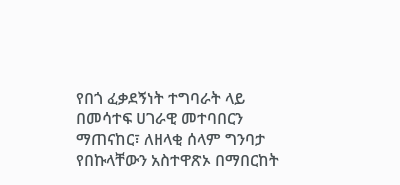የበጎ ፈቃደኝነት ተግባራት ላይ በመሳተፍ ሀገራዊ መተባበርን ማጠናከር፣ ለዘላቂ ሰላም ግንባታ የበኩላቸውን አስተዋጽኦ በማበርከት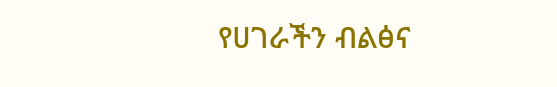የሀገራችን ብልፅና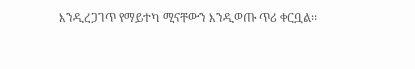እንዲረጋገጥ የማይተካ ሚናቸውን እንዲወጡ ጥሪ ቀርቧል፡፡